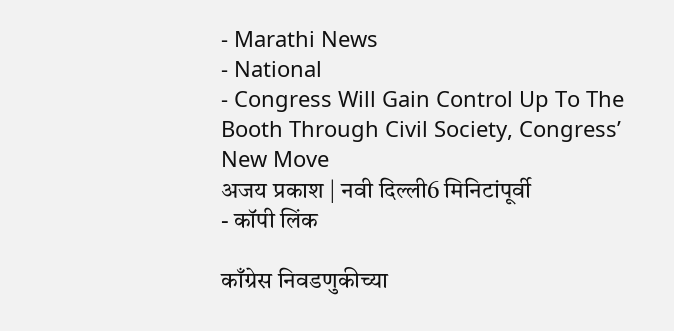- Marathi News
- National
- Congress Will Gain Control Up To The Booth Through Civil Society, Congress’ New Move
अजय प्रकाश | नवी दिल्ली6 मिनिटांपूर्वी
- कॉपी लिंक

काँग्रेस निवडणुकीच्या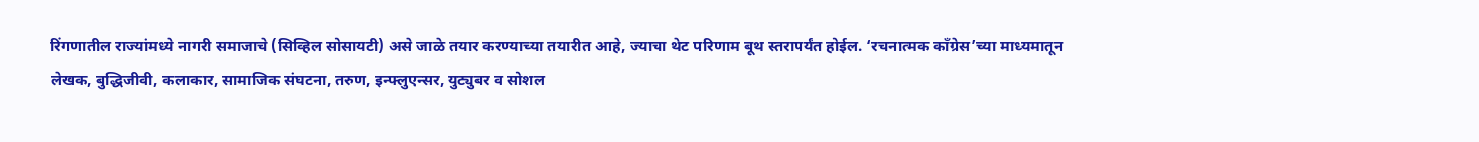रिंगणातील राज्यांमध्ये नागरी समाजाचे (सिव्हिल सोसायटी) असे जाळे तयार करण्याच्या तयारीत आहे, ज्याचा थेट परिणाम बूथ स्तरापर्यंत होईल. ‘रचनात्मक काँग्रेस’च्या माध्यमातून लेखक, बुद्धिजीवी, कलाकार, सामाजिक संघटना, तरुण, इन्फ्लुएन्सर, युट्युबर व सोशल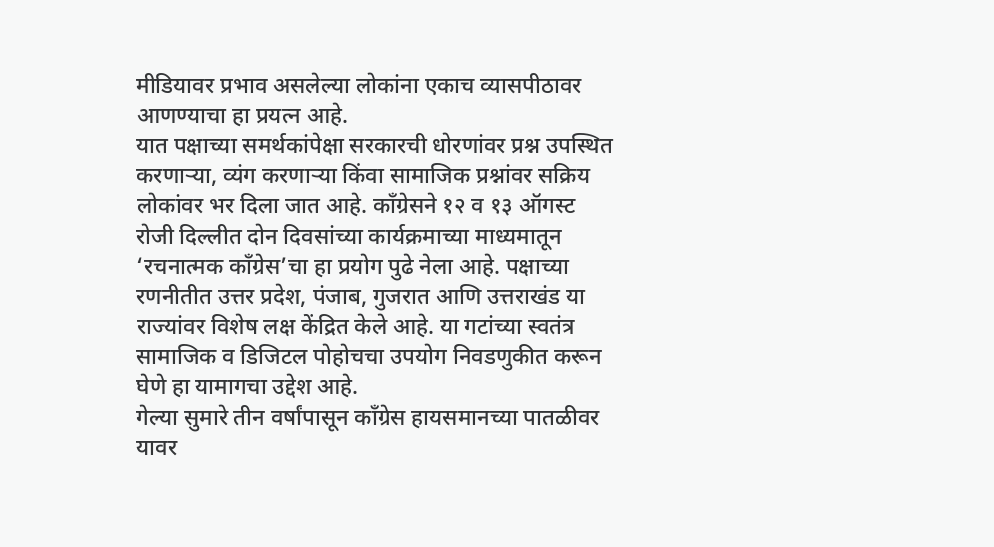मीडियावर प्रभाव असलेल्या लोकांना एकाच व्यासपीठावर आणण्याचा हा प्रयत्न आहे.
यात पक्षाच्या समर्थकांपेक्षा सरकारची धोरणांवर प्रश्न उपस्थित करणाऱ्या, व्यंग करणाऱ्या किंवा सामाजिक प्रश्नांवर सक्रिय लोकांवर भर दिला जात आहे. काँग्रेसने १२ व १३ ऑगस्ट रोजी दिल्लीत दोन दिवसांच्या कार्यक्रमाच्या माध्यमातून ‘रचनात्मक काँग्रेस’चा हा प्रयोग पुढे नेला आहे. पक्षाच्या रणनीतीत उत्तर प्रदेश, पंजाब, गुजरात आणि उत्तराखंड या राज्यांवर विशेष लक्ष केंद्रित केले आहे. या गटांच्या स्वतंत्र सामाजिक व डिजिटल पोहोचचा उपयोग निवडणुकीत करून घेणे हा यामागचा उद्देश आहे.
गेल्या सुमारे तीन वर्षांपासून काँग्रेस हायसमानच्या पातळीवर यावर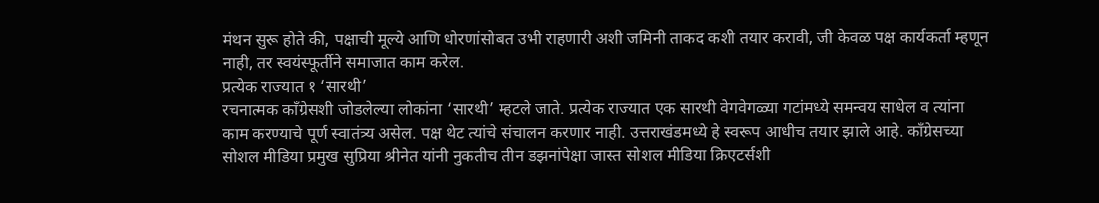मंथन सुरू होते की, पक्षाची मूल्ये आणि धोरणांसोबत उभी राहणारी अशी जमिनी ताकद कशी तयार करावी, जी केवळ पक्ष कार्यकर्ता म्हणून नाही, तर स्वयंस्फूर्तीने समाजात काम करेल.
प्रत्येक राज्यात १ ‘सारथी’
रचनात्मक काँग्रेसशी जोडलेल्या लोकांना ‘सारथी’ म्हटले जाते. प्रत्येक राज्यात एक सारथी वेगवेगळ्या गटांमध्ये समन्वय साधेल व त्यांना काम करण्याचे पूर्ण स्वातंत्र्य असेल. पक्ष थेट त्यांचे संचालन करणार नाही. उत्तराखंडमध्ये हे स्वरूप आधीच तयार झाले आहे. काँग्रेसच्या सोशल मीडिया प्रमुख सुप्रिया श्रीनेत यांनी नुकतीच तीन डझनांपेक्षा जास्त सोशल मीडिया क्रिएटर्सशी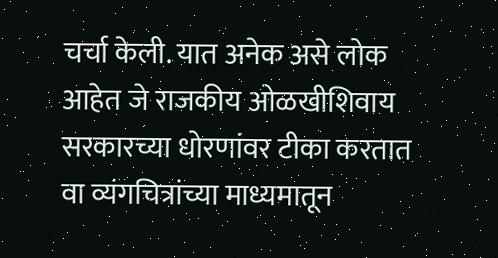चर्चा केली. यात अनेक असे लोक आहेत जे राजकीय ओळखीशिवाय सरकारच्या धोरणांवर टीका करतात वा व्यंगचित्रांच्या माध्यमातून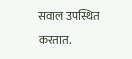सवाल उपस्थित करतात.